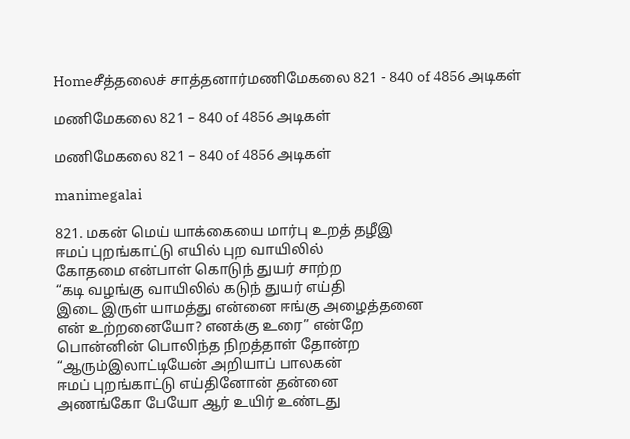Homeசீத்தலைச் சாத்தனார்மணிமேகலை 821 - 840 of 4856 அடிகள்

மணிமேகலை 821 – 840 of 4856 அடிகள்

மணிமேகலை 821 – 840 of 4856 அடிகள்

manimegalai

821. மகன் மெய் யாக்கையை மார்பு உறத் தழீஇ
ஈமப் புறங்காட்டு எயில் புற வாயிலில்
கோதமை என்பாள் கொடுந் துயர் சாற்ற
“கடி வழங்கு வாயிலில் கடுந் துயர் எய்தி
இடை இருள் யாமத்து என்னை ஈங்கு அழைத்தனை
என் உற்றனையோ? எனக்கு உரை” என்றே
பொன்னின் பொலிந்த நிறத்தாள் தோன்ற
“ஆரும்இலாட்டியேன் அறியாப் பாலகன்
ஈமப் புறங்காட்டு எய்தினோன் தன்னை
அணங்கோ பேயோ ஆர் உயிர் உண்டது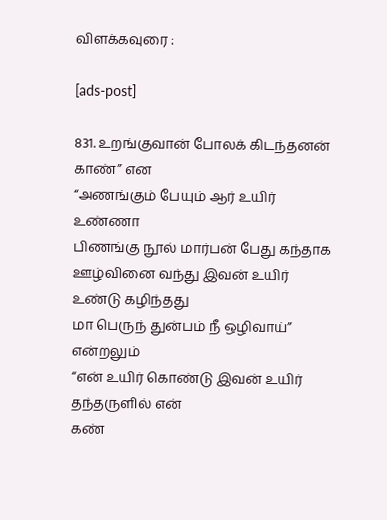விளக்கவுரை :

[ads-post]

831. உறங்குவான் போலக் கிடந்தனன் காண்” என
“அணங்கும் பேயும் ஆர் உயிர் உண்ணா
பிணங்கு நூல் மார்பன் பேது கந்தாக
ஊழ்வினை வந்து இவன் உயிர் உண்டு கழிந்தது
மா பெருந் துன்பம் நீ ஒழிவாய்” என்றலும்
“என் உயிர் கொண்டு இவன் உயிர் தந்தருளில் என்
கண்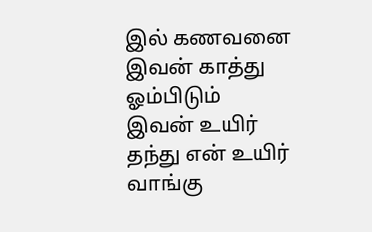இல் கணவனை இவன் காத்து ஓம்பிடும்
இவன் உயிர் தந்து என் உயிர் வாங்கு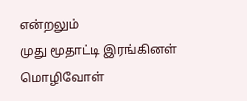என்றலும்
முது மூதாட்டி இரங்கினள் மொழிவோள்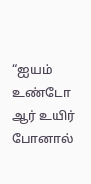“ஐயம் உண்டோ ஆர் உயிர் போனால்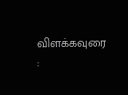விளக்கவுரை :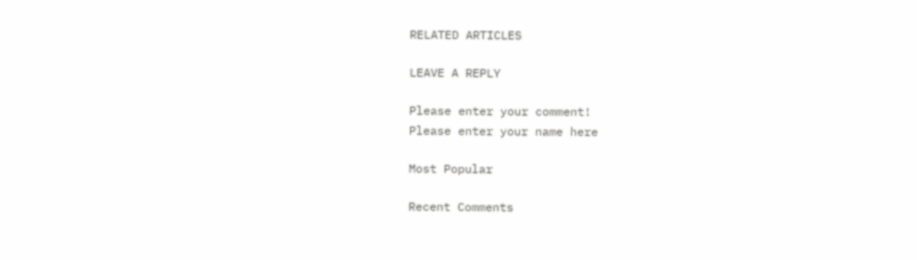RELATED ARTICLES

LEAVE A REPLY

Please enter your comment!
Please enter your name here

Most Popular

Recent Comments